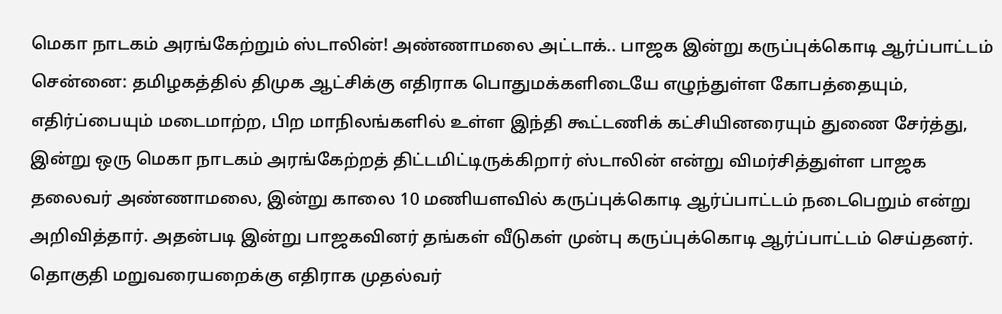மெகா நாடகம் அரங்கேற்றும் ஸ்டாலின்! அண்ணாமலை அட்டாக்.. பாஜக இன்று கருப்புக்கொடி ஆர்ப்பாட்டம்
சென்னை: தமிழகத்தில் திமுக ஆட்சிக்கு எதிராக பொதுமக்களிடையே எழுந்துள்ள கோபத்தையும், எதிர்ப்பையும் மடைமாற்ற, பிற மாநிலங்களில் உள்ள இந்தி கூட்டணிக் கட்சியினரையும் துணை சேர்த்து, இன்று ஒரு மெகா நாடகம் அரங்கேற்றத் திட்டமிட்டிருக்கிறார் ஸ்டாலின் என்று விமர்சித்துள்ள பாஜக தலைவர் அண்ணாமலை, இன்று காலை 10 மணியளவில் கருப்புக்கொடி ஆர்ப்பாட்டம் நடைபெறும் என்று அறிவித்தார். அதன்படி இன்று பாஜகவினர் தங்கள் வீடுகள் முன்பு கருப்புக்கொடி ஆர்ப்பாட்டம் செய்தனர்.
தொகுதி மறுவரையறைக்கு எதிராக முதல்வர்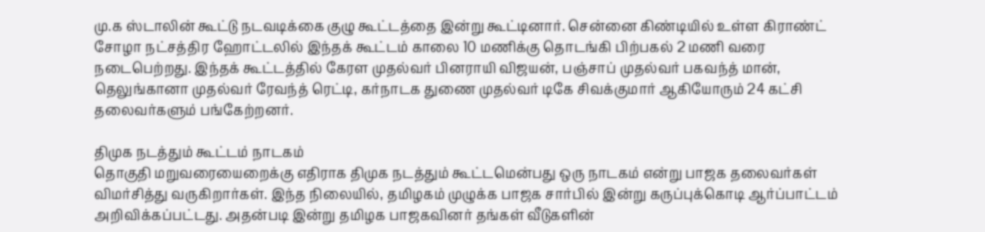மு.க ஸ்டாலின் கூட்டு நடவடிக்கை குழு கூட்டத்தை இன்று கூட்டினார். சென்னை கிண்டியில் உள்ள கிராண்ட் சோழா நட்சத்திர ஹோட்டலில் இந்தக் கூட்டம் காலை 10 மணிக்கு தொடங்கி பிற்பகல் 2 மணி வரை நடைபெற்றது. இந்தக் கூட்டத்தில் கேரள முதல்வர் பினராயி விஜயன், பஞ்சாப் முதல்வர் பகவந்த் மான், தெலுங்கானா முதல்வர் ரேவந்த் ரெட்டி, கர்நாடக துணை முதல்வர் டிகே சிவக்குமார் ஆகியோரும் 24 கட்சி தலைவர்களும் பங்கேற்றனர்.

திமுக நடத்தும் கூட்டம் நாடகம்
தொகுதி மறுவரையைறைக்கு எதிராக திமுக நடத்தும் கூட்டமென்பது ஒரு நாடகம் என்று பாஜக தலைவர்கள் விமர்சித்து வருகிறார்கள். இந்த நிலையில், தமிழகம் முழுக்க பாஜக சார்பில் இன்று கருப்புக்கொடி ஆர்ப்பாட்டம் அறிவிக்கப்பட்டது. அதன்படி இன்று தமிழக பாஜகவினர் தங்கள் வீடுகளின்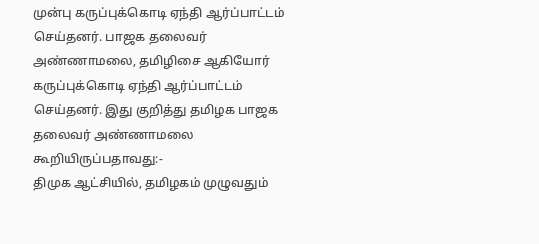முன்பு கருப்புக்கொடி ஏந்தி ஆர்ப்பாட்டம் செய்தனர். பாஜக தலைவர் அண்ணாமலை, தமிழிசை ஆகியோர் கருப்புக்கொடி ஏந்தி ஆர்ப்பாட்டம் செய்தனர். இது குறித்து தமிழக பாஜக தலைவர் அண்ணாமலை கூறியிருப்பதாவது:-
திமுக ஆட்சியில், தமிழகம் முழுவதும்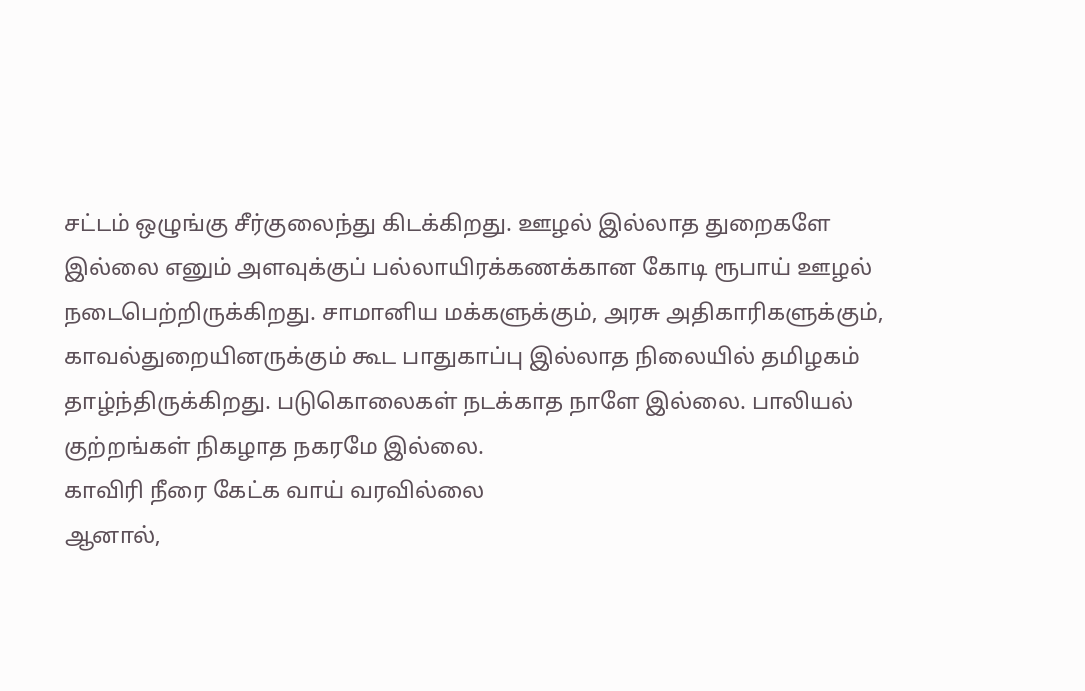சட்டம் ஒழுங்கு சீர்குலைந்து கிடக்கிறது. ஊழல் இல்லாத துறைகளே இல்லை எனும் அளவுக்குப் பல்லாயிரக்கணக்கான கோடி ரூபாய் ஊழல் நடைபெற்றிருக்கிறது. சாமானிய மக்களுக்கும், அரசு அதிகாரிகளுக்கும், காவல்துறையினருக்கும் கூட பாதுகாப்பு இல்லாத நிலையில் தமிழகம் தாழ்ந்திருக்கிறது. படுகொலைகள் நடக்காத நாளே இல்லை. பாலியல் குற்றங்கள் நிகழாத நகரமே இல்லை.
காவிரி நீரை கேட்க வாய் வரவில்லை
ஆனால்,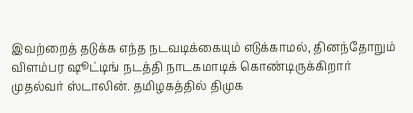இவற்றைத் தடுக்க எந்த நடவடிக்கையும் எடுக்காமல், தினந்தோறும் விளம்பர ஷூட்டிங் நடத்தி நாடகமாடிக் கொண்டிருக்கிறார் முதல்வர் ஸ்டாலின். தமிழகத்தில் திமுக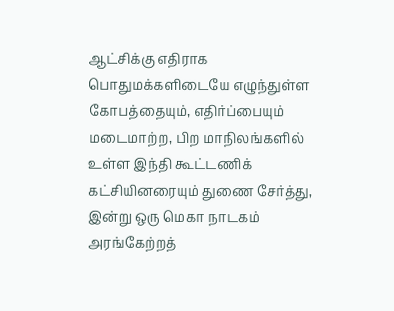ஆட்சிக்கு எதிராக பொதுமக்களிடையே எழுந்துள்ள கோபத்தையும், எதிர்ப்பையும் மடைமாற்ற, பிற மாநிலங்களில் உள்ள இந்தி கூட்டணிக் கட்சியினரையும் துணை சேர்த்து, இன்று ஒரு மெகா நாடகம் அரங்கேற்றத்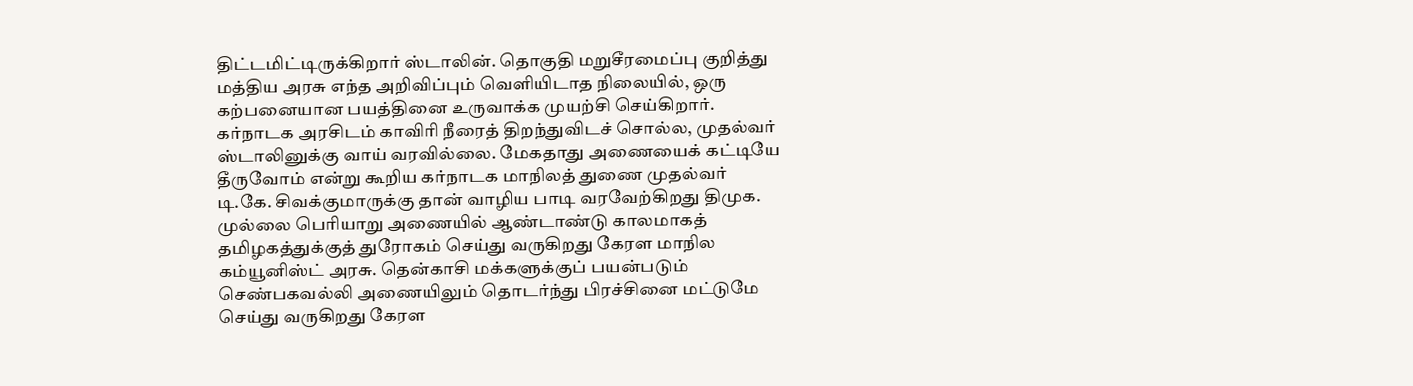திட்டமிட்டிருக்கிறார் ஸ்டாலின். தொகுதி மறுசீரமைப்பு குறித்து மத்திய அரசு எந்த அறிவிப்பும் வெளியிடாத நிலையில், ஒரு கற்பனையான பயத்தினை உருவாக்க முயற்சி செய்கிறார்.
கர்நாடக அரசிடம் காவிரி நீரைத் திறந்துவிடச் சொல்ல, முதல்வர் ஸ்டாலினுக்கு வாய் வரவில்லை. மேகதாது அணையைக் கட்டியே தீருவோம் என்று கூறிய கர்நாடக மாநிலத் துணை முதல்வர் டி.கே. சிவக்குமாருக்கு தான் வாழிய பாடி வரவேற்கிறது திமுக. முல்லை பெரியாறு அணையில் ஆண்டாண்டு காலமாகத் தமிழகத்துக்குத் துரோகம் செய்து வருகிறது கேரள மாநில கம்யூனிஸ்ட் அரசு. தென்காசி மக்களுக்குப் பயன்படும் செண்பகவல்லி அணையிலும் தொடர்ந்து பிரச்சினை மட்டுமே செய்து வருகிறது கேரள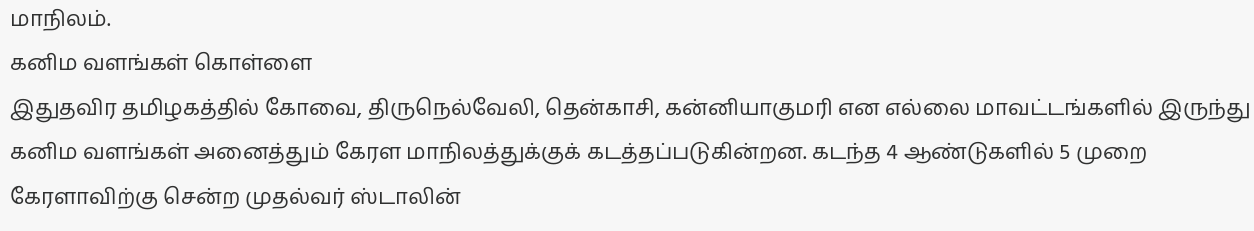மாநிலம்.
கனிம வளங்கள் கொள்ளை
இதுதவிர தமிழகத்தில் கோவை, திருநெல்வேலி, தென்காசி, கன்னியாகுமரி என எல்லை மாவட்டங்களில் இருந்து கனிம வளங்கள் அனைத்தும் கேரள மாநிலத்துக்குக் கடத்தப்படுகின்றன. கடந்த 4 ஆண்டுகளில் 5 முறை கேரளாவிற்கு சென்ற முதல்வர் ஸ்டாலின்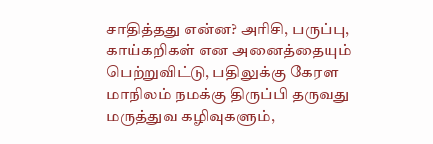சாதித்தது என்ன? அரிசி, பருப்பு, காய்கறிகள் என அனைத்தையும் பெற்றுவிட்டு, பதிலுக்கு கேரள மாநிலம் நமக்கு திருப்பி தருவது மருத்துவ கழிவுகளும்,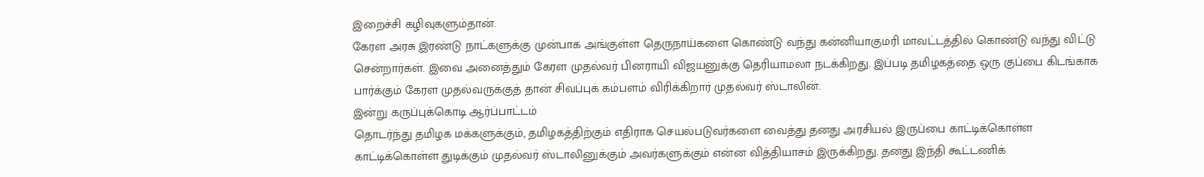இறைச்சி கழிவுகளும்தான்.
கேரள அரசு இரண்டு நாட்களுக்கு முன்பாக அங்குள்ள தெருநாய்களை கொண்டு வந்து கன்னியாகுமரி மாவட்டத்தில் கொண்டு வந்து விட்டு சென்றார்கள். இவை அனைத்தும் கேரள முதல்வர் பினராயி விஜயனுக்கு தெரியாமலா நடக்கிறது. இப்படி தமிழகத்தை ஒரு குப்பை கிடங்காக பார்க்கும் கேரள முதல்வருக்குத் தான் சிவப்புக் கம்பளம் விரிக்கிறார் முதல்வர் ஸ்டாலின்.
இன்று கருப்புக்கொடி ஆர்ப்பாட்டம்
தொடர்ந்து தமிழக மக்களுக்கும், தமிழகத்திற்கும் எதிராக செயல்படுவர்களை வைத்து தனது அரசியல் இருப்பை காட்டிக்கொள்ள காட்டிக்கொள்ள துடிக்கும் முதல்வர் ஸ்டாலினுக்கும் அவர்களுக்கும் என்ன வித்தியாசம் இருக்கிறது. தனது இந்தி கூட்டணிக்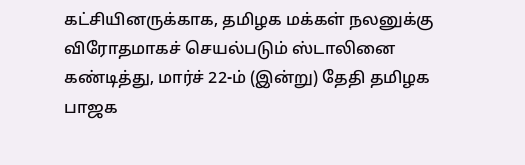கட்சியினருக்காக, தமிழக மக்கள் நலனுக்கு விரோதமாகச் செயல்படும் ஸ்டாலினை கண்டித்து, மார்ச் 22-ம் (இன்று) தேதி தமிழக பாஜக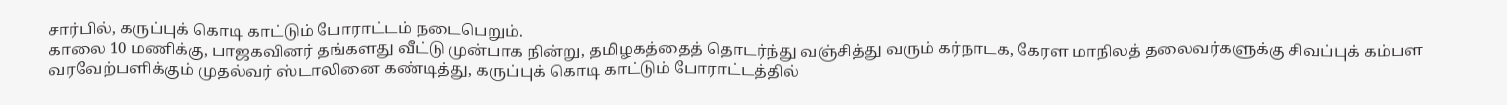சார்பில், கருப்புக் கொடி காட்டும் போராட்டம் நடைபெறும்.
காலை 10 மணிக்கு, பாஜகவினர் தங்களது வீட்டு முன்பாக நின்று, தமிழகத்தைத் தொடர்ந்து வஞ்சித்து வரும் கர்நாடக, கேரள மாநிலத் தலைவர்களுக்கு சிவப்புக் கம்பள வரவேற்பளிக்கும் முதல்வர் ஸ்டாலினை கண்டித்து, கருப்புக் கொடி காட்டும் போராட்டத்தில்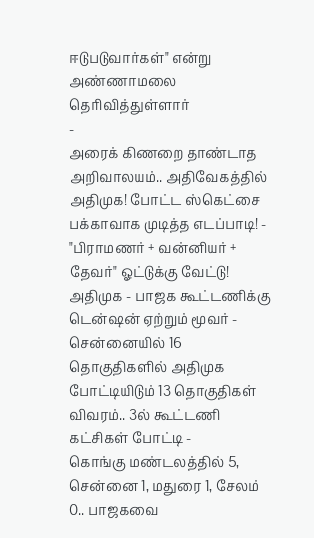ஈடுபடுவார்கள்" என்று அண்ணாமலை தெரிவித்துள்ளார்
-
அரைக் கிணறை தாண்டாத அறிவாலயம்.. அதிவேகத்தில் அதிமுக! போட்ட ஸ்கெட்சை பக்காவாக முடித்த எடப்பாடி! -
"பிராமணர் + வன்னியர் + தேவர்" ஓட்டுக்கு வேட்டு! அதிமுக - பாஜக கூட்டணிக்கு டென்ஷன் ஏற்றும் மூவர் -
சென்னையில் 16 தொகுதிகளில் அதிமுக போட்டியிடும் 13 தொகுதிகள் விவரம்.. 3ல் கூட்டணி கட்சிகள் போட்டி -
கொங்கு மண்டலத்தில் 5, சென்னை 1, மதுரை 1, சேலம் 0.. பாஜகவை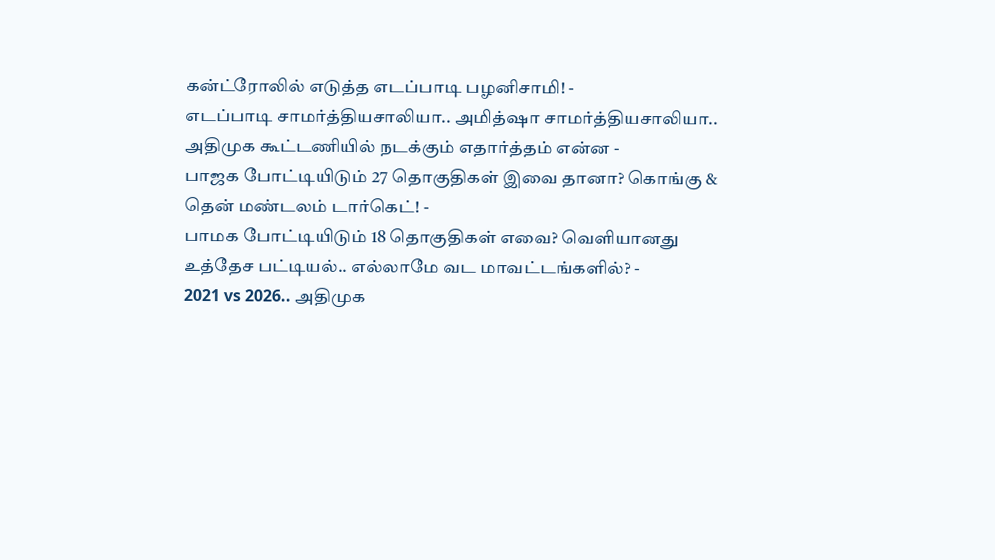கன்ட்ரோலில் எடுத்த எடப்பாடி பழனிசாமி! -
எடப்பாடி சாமர்த்தியசாலியா.. அமித்ஷா சாமர்த்தியசாலியா.. அதிமுக கூட்டணியில் நடக்கும் எதார்த்தம் என்ன -
பாஜக போட்டியிடும் 27 தொகுதிகள் இவை தானா? கொங்கு & தென் மண்டலம் டார்கெட்! -
பாமக போட்டியிடும் 18 தொகுதிகள் எவை? வெளியானது உத்தேச பட்டியல்.. எல்லாமே வட மாவட்டங்களில்? -
2021 vs 2026.. அதிமுக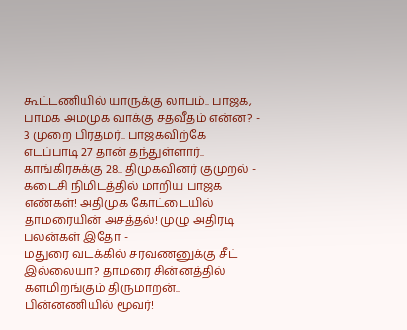கூட்டணியில் யாருக்கு லாபம்.. பாஜக, பாமக அமமுக வாக்கு சதவீதம் என்ன? -
3 முறை பிரதமர்.. பாஜகவிற்கே எடப்பாடி 27 தான் தந்துள்ளார்.. காங்கிரசுக்கு 28.. திமுகவினர் குமுறல் -
கடைசி நிமிடத்தில் மாறிய பாஜக எண்கள்! அதிமுக கோட்டையில் தாமரையின் அசத்தல்! முழு அதிரடி பலன்கள் இதோ -
மதுரை வடக்கில் சரவணனுக்கு சீட் இல்லையா? தாமரை சின்னத்தில் களமிறங்கும் திருமாறன்.. பின்னணியில் மூவர்!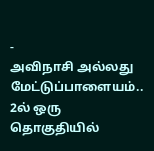-
அவிநாசி அல்லது மேட்டுப்பாளையம்.. 2ல் ஒரு தொகுதியில்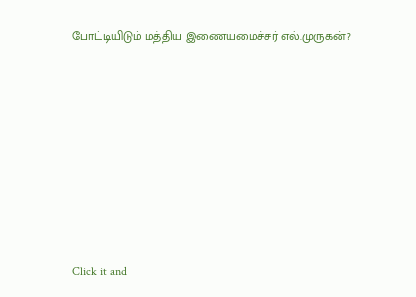போட்டியிடும் மத்திய இணையமைச்சர் எல்.முருகன்?











Click it and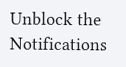Unblock the Notifications